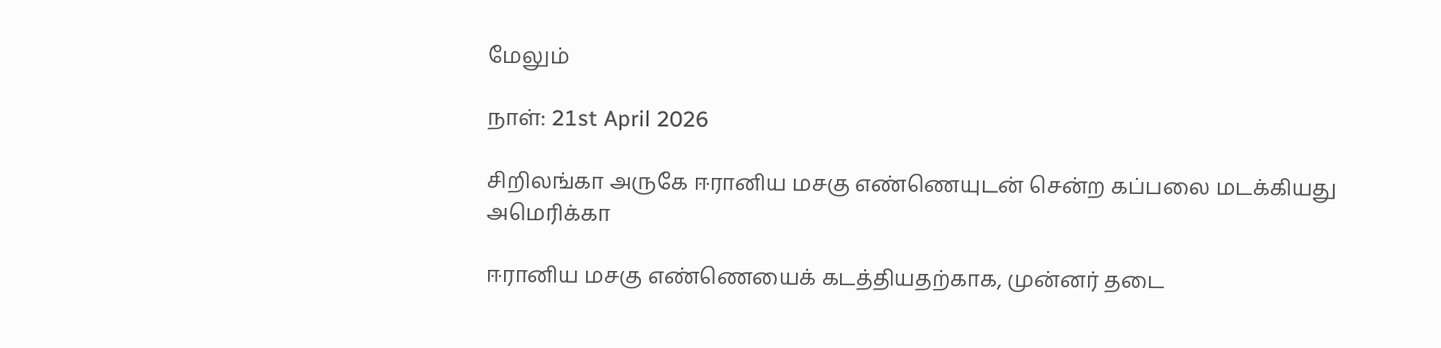மேலும்

நாள்: 21st April 2026

சிறிலங்கா அருகே ஈரானிய மசகு எண்ணெயுடன் சென்ற கப்பலை மடக்கியது அமெரிக்கா

ஈரானிய மசகு எண்ணெயைக் கடத்தியதற்காக, முன்னர் தடை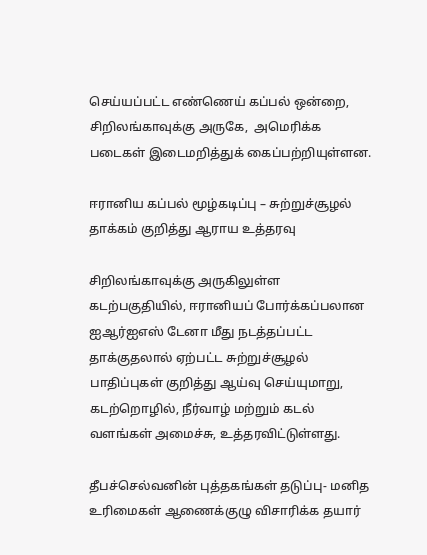செய்யப்பட்ட எண்ணெய் கப்பல் ஒன்றை, சிறிலங்காவுக்கு அருகே,  அமெரிக்க படைகள் இடைமறித்துக் கைப்பற்றியுள்ளன.

ஈரானிய கப்பல் மூழ்கடிப்பு – சுற்றுச்சூழல் தாக்கம் குறித்து ஆராய உத்தரவு

சிறிலங்காவுக்கு அருகிலுள்ள கடற்பகுதியில், ஈரானியப் போர்க்கப்பலான ஐஆர்ஐஎஸ் டேனா மீது நடத்தப்பட்ட தாக்குதலால் ஏற்பட்ட சுற்றுச்சூழல் பாதிப்புகள் குறித்து ஆய்வு செய்யுமாறு, கடற்றொழில், நீர்வாழ் மற்றும் கடல் வளங்கள் அமைச்சு, உத்தரவிட்டுள்ளது.

தீபச்செல்வனின் புத்தகங்கள் தடுப்பு- மனித உரிமைகள் ஆணைக்குழு விசாரிக்க தயார்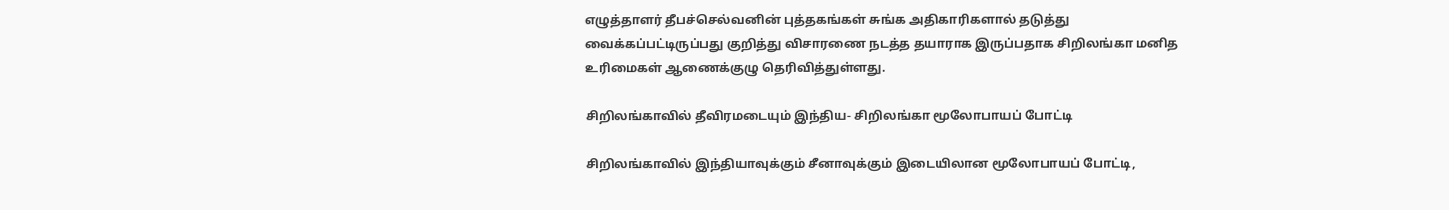எழுத்தாளர் தீபச்செல்வனின் புத்தகங்கள் சுங்க அதிகாரிகளால் தடுத்து வைக்கப்பட்டிருப்பது குறித்து விசாரணை நடத்த தயாராக இருப்பதாக சிறிலங்கா மனித உரிமைகள் ஆணைக்குழு தெரிவித்துள்ளது.

சிறிலங்காவில் தீவிரமடையும் இந்திய- சிறிலங்கா மூலோபாயப் போட்டி

சிறிலங்காவில் இந்தியாவுக்கும் சீனாவுக்கும் இடையிலான மூலோபாயப் போட்டி,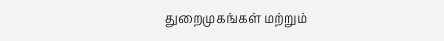துறைமுகங்கள் மற்றும்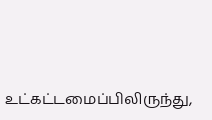உட்கட்டமைப்பிலிருந்து,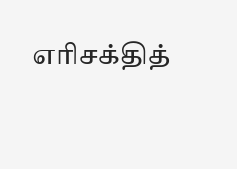எரிசக்தித்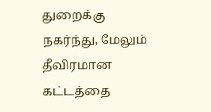துறைக்கு நகர்ந்து, மேலும் தீவிரமான கட்டத்தை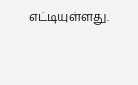எட்டியுள்ளது.